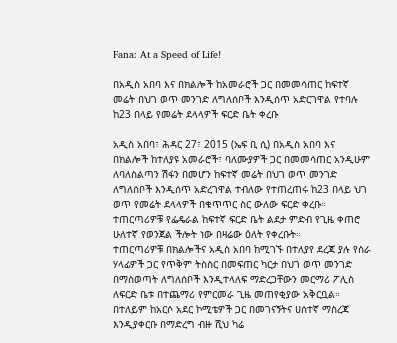Fana: At a Speed of Life!

በአዲስ አበባ እና በክልሎች ከአመራሮች ጋር በመመሳጠር ከፍተኛ መሬት በህገ ወጥ መንገድ ለግለሰቦች እንዲሰጥ አድርገዋል የተባሉ ከ23 በላይ የመሬት ደላላዎች ፍርድ ቤት ቀረቡ

አዲስ አበባ፣ ሕዳር 27፣ 2015 (ኤፍ ቢ ሲ) በአዲስ አበባ እና በክልሎች ከተለያዩ አመራሮች፣ ባለሙያዎች ጋር በመመሳጠር አንዲሁም ለባለስልጣን ሽፋን በመሆን ከፍተኛ መሬት በህገ ወጥ መንገድ ለግለሰቦች እንዲሰጥ አድረገዋል ተብለው የተጠረጠሩ ከ23 በላይ ህገ ወጥ የመሬት ደላላዎች በቁጥጥር ስር ውለው ፍርድ ቀረቡ።
ተጠርጣሪዎቹ የፌዴራል ከፍተኛ ፍርድ ቤት ልደታ ምድብ የጊዜ ቀጠሮ ሁለተኛ የወንጀል ችሎት ነው በዛሬው ዕለት የቀረቡት።
ተጠርጣሪዎቹ በክልሎችና አዲስ አበባ ከሚገኙ በተለያየ ደረጃ ያሉ የስራ ሃላፊዎች ጋር የጥቅም ትስስር በመፍጠር ካርታ በህገ ወጥ መንገድ በማስወጣት ለግለሰቦች እንዲተላለፍ ማድረጋቸውን መርማሪ ፖሊስ ለፍርድ ቤቱ በተጨማሪ የምርመራ ጊዜ መጠየቂያው አቅርቧል።
በተለይም ከአርሶ አደር ኮሚቴዎች ጋር በመገናኝትና ሀሰተኛ ማስረጃ እንዲያቀርቡ በማድረግ ብዙ ሺህ ካሬ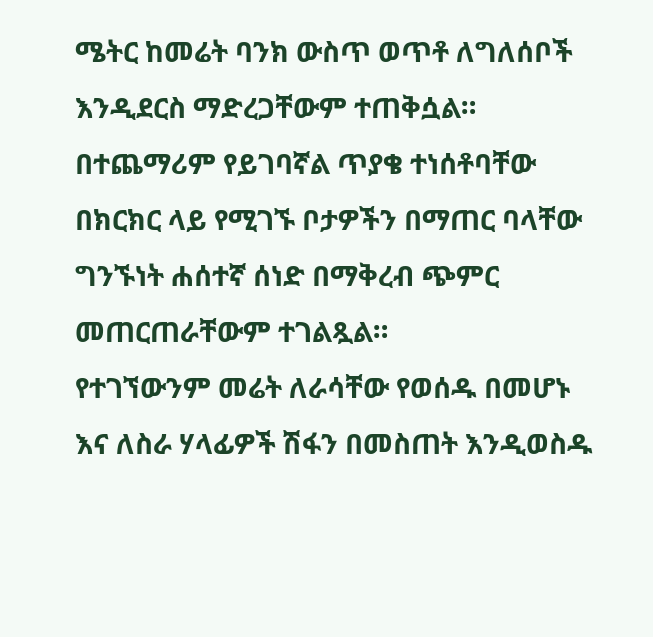ሜትር ከመሬት ባንክ ውስጥ ወጥቶ ለግለሰቦች እንዲደርስ ማድረጋቸውም ተጠቅሷል።
በተጨማሪም የይገባኛል ጥያቄ ተነሰቶባቸው በክርክር ላይ የሚገኙ ቦታዎችን በማጠር ባላቸው ግንኙነት ሐሰተኛ ሰነድ በማቅረብ ጭምር መጠርጠራቸውም ተገልጿል።
የተገኘውንም መሬት ለራሳቸው የወሰዱ በመሆኑ እና ለስራ ሃላፊዎች ሽፋን በመስጠት እንዲወስዱ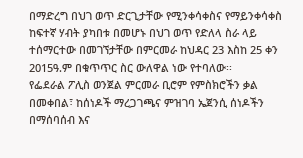በማድረግ በህገ ወጥ ድርጊታቸው የሚንቀሳቀስና የማይንቀሳቀስ ከፍተኛ ሃብት ያካበቱ በመሆኑ በህገ ወጥ የድለላ ስራ ላይ ተሰማርተው በመገኘታቸው በምርመራ ከህዳር 23 እስከ 25 ቀን 2015ዓ.ም በቁጥጥር ስር ውለዋል ነው የተባለው፡፡
የፌደራል ፖሊስ ወንጀል ምርመራ ቢሮም የምስክሮችን ቃል በመቀበል፣ ከሰነዶች ማረጋገጫና ምዝገባ ኤጀንሲ ሰነዶችን በማሰባሰብ እና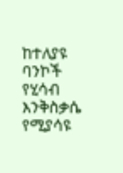ከተለያዩ ባንኮች የሂሳብ እንቅስቃሴ የሚያሳዩ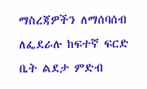ማስረጃዎችን ለማሰባሰብ ለፌደራሉ ከፍተኛ ፍርድ ቤት ልደታ ምድብ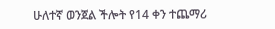ሁለተኛ ወንጀል ችሎት የ14 ቀን ተጨማሪ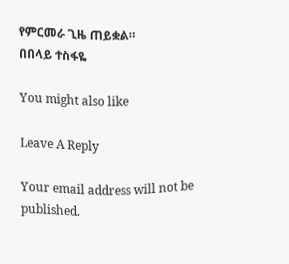የምርመራ ጊዜ ጠይቋል።
በበላይ ተስፋዬ

You might also like

Leave A Reply

Your email address will not be published.